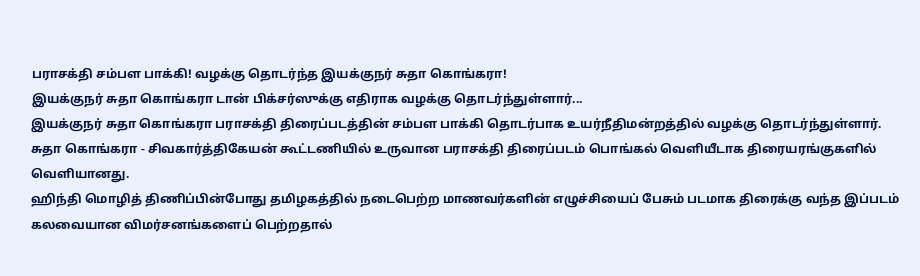பராசக்தி சம்பள பாக்கி! வழக்கு தொடர்ந்த இயக்குநர் சுதா கொங்கரா!
இயக்குநர் சுதா கொங்கரா டான் பிக்சர்ஸுக்கு எதிராக வழக்கு தொடர்ந்துள்ளார்...
இயக்குநர் சுதா கொங்கரா பராசக்தி திரைப்படத்தின் சம்பள பாக்கி தொடர்பாக உயர்நீதிமன்றத்தில் வழக்கு தொடர்ந்துள்ளார்.
சுதா கொங்கரா - சிவகார்த்திகேயன் கூட்டணியில் உருவான பராசக்தி திரைப்படம் பொங்கல் வெளியீடாக திரையரங்குகளில் வெளியானது.
ஹிந்தி மொழித் திணிப்பின்போது தமிழகத்தில் நடைபெற்ற மாணவர்களின் எழுச்சியைப் பேசும் படமாக திரைக்கு வந்த இப்படம் கலவையான விமர்சனங்களைப் பெற்றதால்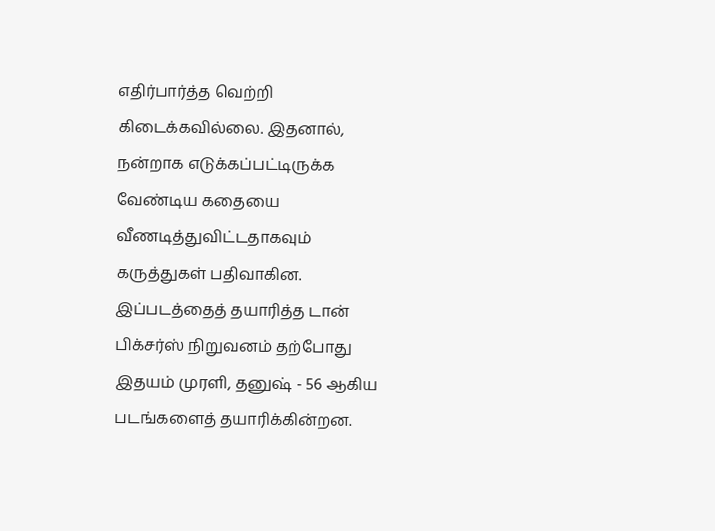எதிர்பார்த்த வெற்றி கிடைக்கவில்லை. இதனால், நன்றாக எடுக்கப்பட்டிருக்க வேண்டிய கதையை வீணடித்துவிட்டதாகவும் கருத்துகள் பதிவாகின. இப்படத்தைத் தயாரித்த டான் பிக்சர்ஸ் நிறுவனம் தற்போது இதயம் முரளி, தனுஷ் - 56 ஆகிய படங்களைத் தயாரிக்கின்றன.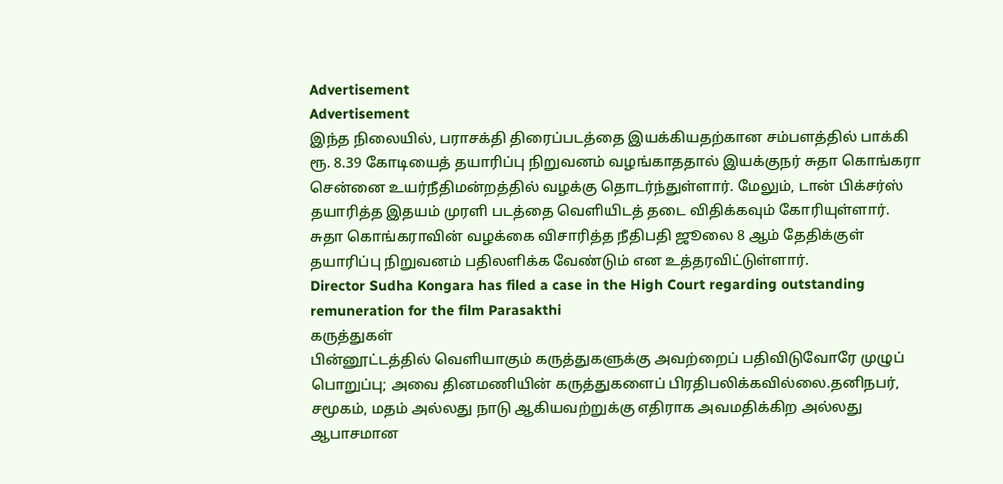Advertisement
Advertisement
இந்த நிலையில், பராசக்தி திரைப்படத்தை இயக்கியதற்கான சம்பளத்தில் பாக்கி ரூ. 8.39 கோடியைத் தயாரிப்பு நிறுவனம் வழங்காததால் இயக்குநர் சுதா கொங்கரா சென்னை உயர்நீதிமன்றத்தில் வழக்கு தொடர்ந்துள்ளார். மேலும், டான் பிக்சர்ஸ் தயாரித்த இதயம் முரளி படத்தை வெளியிடத் தடை விதிக்கவும் கோரியுள்ளார். சுதா கொங்கராவின் வழக்கை விசாரித்த நீதிபதி ஜூலை 8 ஆம் தேதிக்குள் தயாரிப்பு நிறுவனம் பதிலளிக்க வேண்டும் என உத்தரவிட்டுள்ளார்.
Director Sudha Kongara has filed a case in the High Court regarding outstanding remuneration for the film Parasakthi
கருத்துகள்
பின்னூட்டத்தில் வெளியாகும் கருத்துகளுக்கு அவற்றைப் பதிவிடுவோரே முழுப் பொறுப்பு; அவை தினமணியின் கருத்துகளைப் பிரதிபலிக்கவில்லை.தனிநபர், சமூகம், மதம் அல்லது நாடு ஆகியவற்றுக்கு எதிராக அவமதிக்கிற அல்லது ஆபாசமான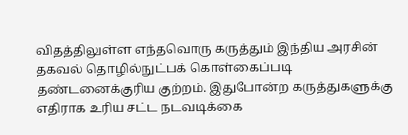விதத்திலுள்ள எந்தவொரு கருத்தும் இந்திய அரசின் தகவல் தொழில்நுட்பக் கொள்கைப்படி தண்டனைக்குரிய குற்றம். இதுபோன்ற கருத்துகளுக்கு எதிராக உரிய சட்ட நடவடிக்கை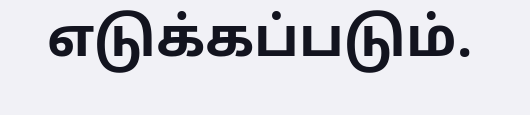எடுக்கப்படும்.